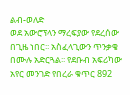ልብ-ወለድ
ወደ አውሮፕላን ማረፍያው የደረሰው በጊዜ ነበር፡፡ አስፈላጊውን ጥንቃቄ በሙሉ አድርጓል፡፡ የደቡብ አፍሪካው አየር መንገድ የበረራ ቁጥር 892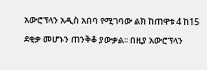አውሮፕላን አዲስ አበባ የሚገባው ልክ ከጠዋቱ 4 ከ15 ደቂቃ መሆኑን ጠንቅቆ ያውቃል፡፡ በዚያ አውሮፕላን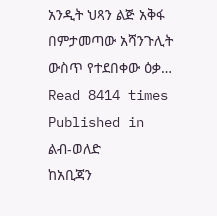አንዲት ህጻን ልጅ አቅፋ በምታመጣው አሻንጉሊት ውስጥ የተደበቀው ዕቃ…
Read 8414 times
Published in
ልብ-ወለድ
ከአቢጃን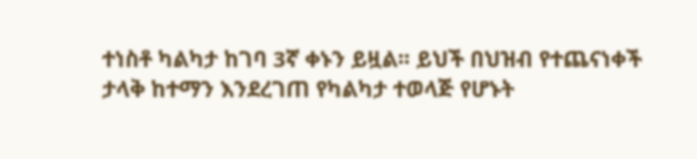ተነስቶ ካልካታ ከገባ 3ኛ ቀኑን ይዟል፡፡ ይህች በህዝብ የተጨናነቀች ታላቅ ከተማን እንደረገጠ የካልካታ ተወላጅ የሆኑት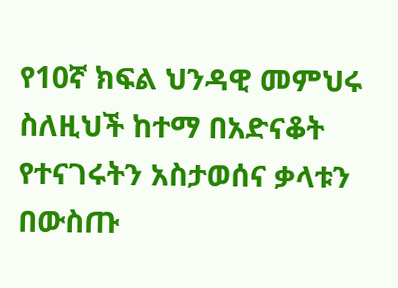የ10ኛ ክፍል ህንዳዊ መምህሩ ስለዚህች ከተማ በአድናቆት የተናገሩትን አስታወሰና ቃላቱን በውስጡ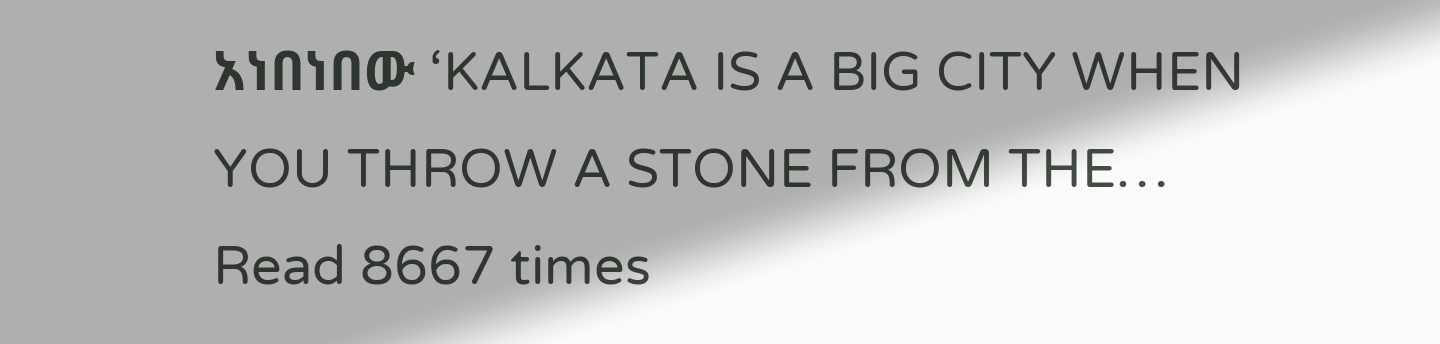አነበነበው ‘KALKATA IS A BIG CITY WHEN YOU THROW A STONE FROM THE…
Read 8667 times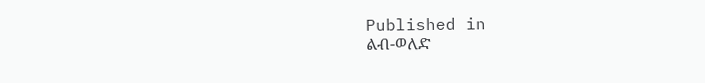Published in
ልብ-ወለድ